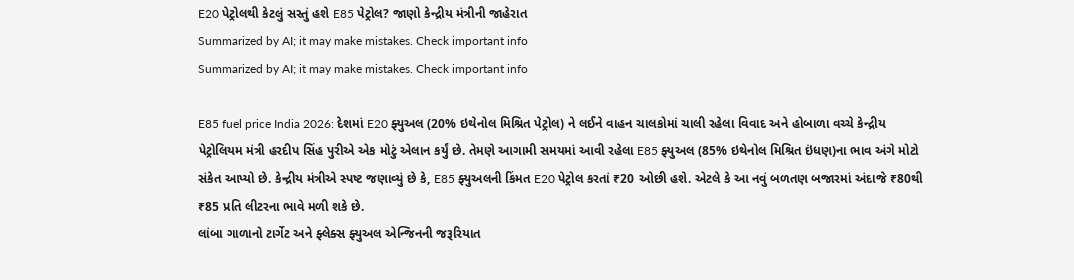E20 પેટ્રોલથી કેટલું સસ્તું હશે E85 પેટ્રોલ? જાણો કેન્દ્રીય મંત્રીની જાહેરાત
Summarized by AI; it may make mistakes. Check important info
Summarized by AI; it may make mistakes. Check important info

E85 fuel price India 2026: દેશમાં E20 ફ્યુઅલ (20% ઇથેનોલ મિશ્રિત પેટ્રોલ) ને લઈને વાહન ચાલકોમાં ચાલી રહેલા વિવાદ અને હોબાળા વચ્ચે કેન્દ્રીય પેટ્રોલિયમ મંત્રી હરદીપ સિંહ પુરીએ એક મોટું એલાન કર્યું છે. તેમણે આગામી સમયમાં આવી રહેલા E85 ફ્યુઅલ (85% ઇથેનોલ મિશ્રિત ઇંધણ)ના ભાવ અંગે મોટો સંકેત આપ્યો છે. કેન્દ્રીય મંત્રીએ સ્પષ્ટ જણાવ્યું છે કે, E85 ફ્યુઅલની કિંમત E20 પેટ્રોલ કરતાં ₹20 ઓછી હશે. એટલે કે આ નવું બળતણ બજારમાં અંદાજે ₹80થી ₹85 પ્રતિ લીટરના ભાવે મળી શકે છે.
લાંબા ગાળાનો ટાર્ગેટ અને ફ્લેક્સ ફ્યુઅલ એન્જિનની જરૂરિયાત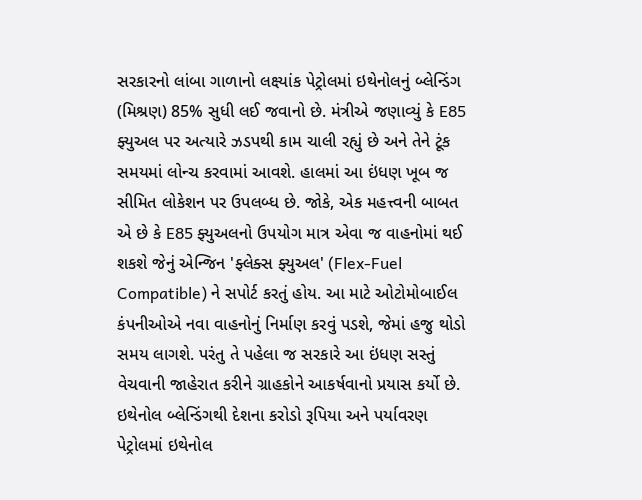સરકારનો લાંબા ગાળાનો લક્ષ્યાંક પેટ્રોલમાં ઇથેનોલનું બ્લેન્ડિંગ (મિશ્રણ) 85% સુધી લઈ જવાનો છે. મંત્રીએ જણાવ્યું કે E85 ફ્યુઅલ પર અત્યારે ઝડપથી કામ ચાલી રહ્યું છે અને તેને ટૂંક સમયમાં લોન્ચ કરવામાં આવશે. હાલમાં આ ઇંધણ ખૂબ જ સીમિત લોકેશન પર ઉપલબ્ધ છે. જોકે, એક મહત્ત્વની બાબત એ છે કે E85 ફ્યુઅલનો ઉપયોગ માત્ર એવા જ વાહનોમાં થઈ શકશે જેનું એન્જિન 'ફ્લેક્સ ફ્યુઅલ' (Flex-Fuel Compatible) ને સપોર્ટ કરતું હોય. આ માટે ઓટોમોબાઈલ કંપનીઓએ નવા વાહનોનું નિર્માણ કરવું પડશે, જેમાં હજુ થોડો સમય લાગશે. પરંતુ તે પહેલા જ સરકારે આ ઇંધણ સસ્તું વેચવાની જાહેરાત કરીને ગ્રાહકોને આકર્ષવાનો પ્રયાસ કર્યો છે.
ઇથેનોલ બ્લેન્ડિંગથી દેશના કરોડો રૂપિયા અને પર્યાવરણ
પેટ્રોલમાં ઇથેનોલ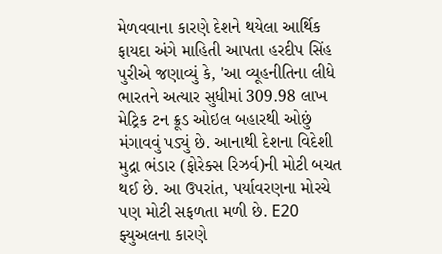મેળવવાના કારણે દેશને થયેલા આર્થિક ફાયદા અંગે માહિતી આપતા હરદીપ સિંહ પુરીએ જણાવ્યું કે, 'આ વ્યૂહનીતિના લીધે ભારતને અત્યાર સુધીમાં 309.98 લાખ મેટ્રિક ટન ક્રૂડ ઓઇલ બહારથી ઓછું મંગાવવું પડ્યું છે. આનાથી દેશના વિદેશી મુદ્રા ભંડાર (ફોરેક્સ રિઝર્વ)ની મોટી બચત થઈ છે. આ ઉપરાંત, પર્યાવરણના મોરચે પણ મોટી સફળતા મળી છે. E20 ફ્યુઅલના કારણે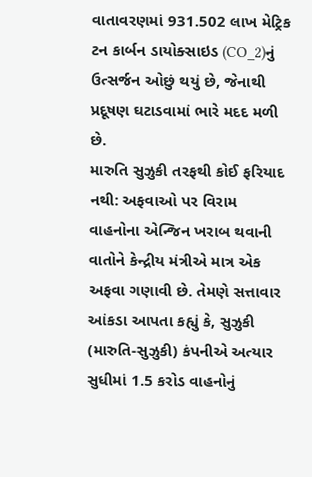વાતાવરણમાં 931.502 લાખ મેટ્રિક ટન કાર્બન ડાયોક્સાઇડ (CO_2)નું ઉત્સર્જન ઓછું થયું છે, જેનાથી પ્રદૂષણ ઘટાડવામાં ભારે મદદ મળી છે.
મારુતિ સુઝુકી તરફથી કોઈ ફરિયાદ નથી: અફવાઓ પર વિરામ
વાહનોના એન્જિન ખરાબ થવાની વાતોને કેન્દ્રીય મંત્રીએ માત્ર એક અફવા ગણાવી છે. તેમણે સત્તાવાર આંકડા આપતા કહ્યું કે, સુઝુકી (મારુતિ-સુઝુકી) કંપનીએ અત્યાર સુધીમાં 1.5 કરોડ વાહનોનું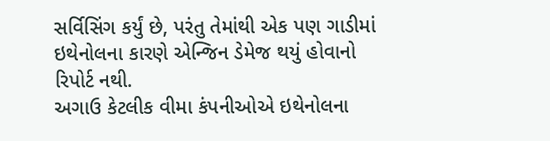સર્વિસિંગ કર્યું છે, પરંતુ તેમાંથી એક પણ ગાડીમાં ઇથેનોલના કારણે એન્જિન ડેમેજ થયું હોવાનો રિપોર્ટ નથી.
અગાઉ કેટલીક વીમા કંપનીઓએ ઇથેનોલના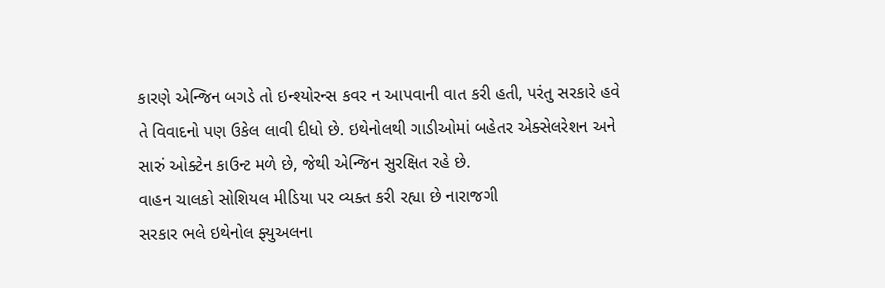કારણે એન્જિન બગડે તો ઇન્શ્યોરન્સ કવર ન આપવાની વાત કરી હતી, પરંતુ સરકારે હવે તે વિવાદનો પણ ઉકેલ લાવી દીધો છે. ઇથેનોલથી ગાડીઓમાં બહેતર એક્સેલરેશન અને સારું ઓક્ટેન કાઉન્ટ મળે છે, જેથી એન્જિન સુરક્ષિત રહે છે.
વાહન ચાલકો સોશિયલ મીડિયા પર વ્યક્ત કરી રહ્યા છે નારાજગી
સરકાર ભલે ઇથેનોલ ફ્યુઅલના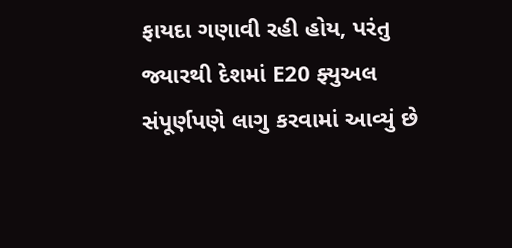ફાયદા ગણાવી રહી હોય, પરંતુ જ્યારથી દેશમાં E20 ફ્યુઅલ સંપૂર્ણપણે લાગુ કરવામાં આવ્યું છે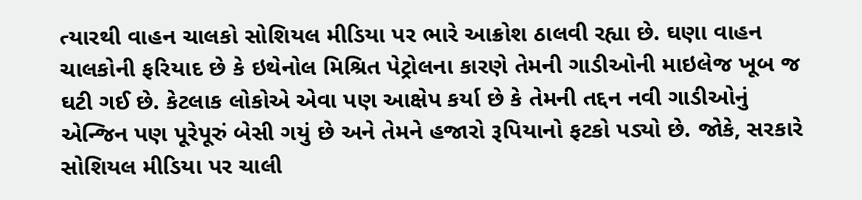ત્યારથી વાહન ચાલકો સોશિયલ મીડિયા પર ભારે આક્રોશ ઠાલવી રહ્યા છે. ઘણા વાહન ચાલકોની ફરિયાદ છે કે ઇથેનોલ મિશ્રિત પેટ્રોલના કારણે તેમની ગાડીઓની માઇલેજ ખૂબ જ ઘટી ગઈ છે. કેટલાક લોકોએ એવા પણ આક્ષેપ કર્યા છે કે તેમની તદ્દન નવી ગાડીઓનું એન્જિન પણ પૂરેપૂરું બેસી ગયું છે અને તેમને હજારો રૂપિયાનો ફટકો પડ્યો છે. જોકે, સરકારે સોશિયલ મીડિયા પર ચાલી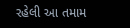રહેલી આ તમામ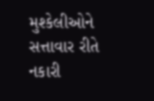મુશ્કેલીઓને સત્તાવાર રીતે નકારી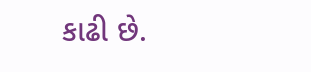કાઢી છે.